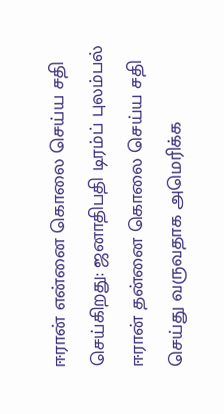ஈரான் என்னை கொலை செய்ய சதி செய்கிறது: ஜனாதிபதி டிரம்ப் புலம்பல்
ஈரான் தன்னை கொலை செய்ய சதி செய்து வருவதாக அமெரிக்க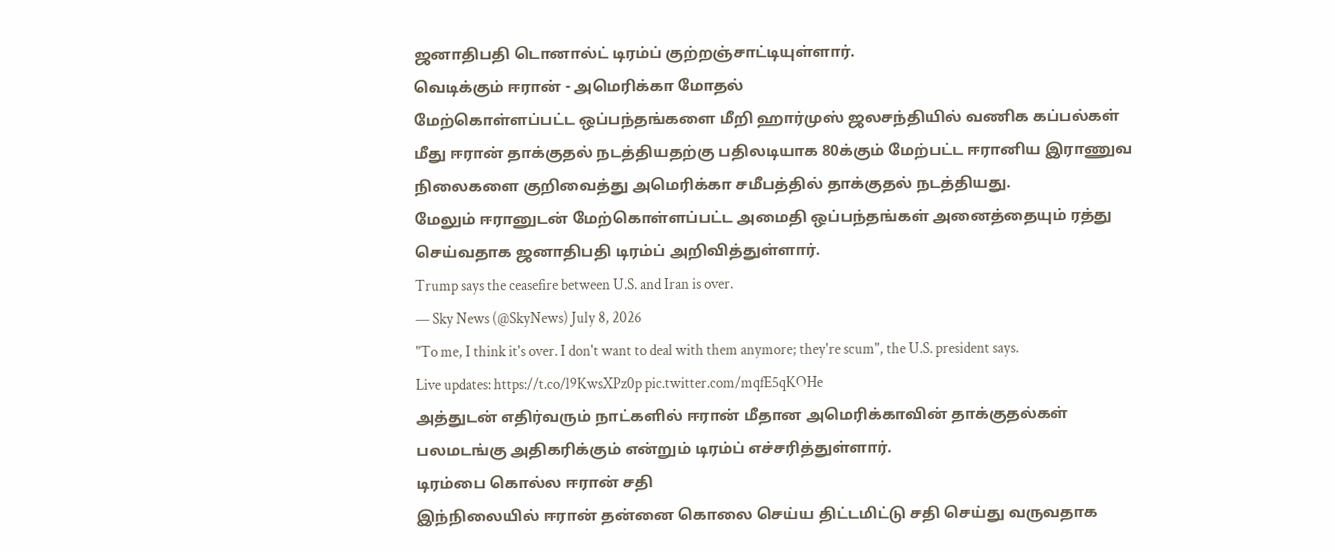ஜனாதிபதி டொனால்ட் டிரம்ப் குற்றஞ்சாட்டியுள்ளார்.
வெடிக்கும் ஈரான் - அமெரிக்கா மோதல்
மேற்கொள்ளப்பட்ட ஒப்பந்தங்களை மீறி ஹார்முஸ் ஜலசந்தியில் வணிக கப்பல்கள் மீது ஈரான் தாக்குதல் நடத்தியதற்கு பதிலடியாக 80க்கும் மேற்பட்ட ஈரானிய இராணுவ நிலைகளை குறிவைத்து அமெரிக்கா சமீபத்தில் தாக்குதல் நடத்தியது.
மேலும் ஈரானுடன் மேற்கொள்ளப்பட்ட அமைதி ஒப்பந்தங்கள் அனைத்தையும் ரத்து செய்வதாக ஜனாதிபதி டிரம்ப் அறிவித்துள்ளார்.
Trump says the ceasefire between U.S. and Iran is over.
— Sky News (@SkyNews) July 8, 2026
"To me, I think it's over. I don't want to deal with them anymore; they're scum", the U.S. president says.
Live updates: https://t.co/l9KwsXPz0p pic.twitter.com/mqfE5qKOHe
அத்துடன் எதிர்வரும் நாட்களில் ஈரான் மீதான அமெரிக்காவின் தாக்குதல்கள் பலமடங்கு அதிகரிக்கும் என்றும் டிரம்ப் எச்சரித்துள்ளார்.
டிரம்பை கொல்ல ஈரான் சதி
இந்நிலையில் ஈரான் தன்னை கொலை செய்ய திட்டமிட்டு சதி செய்து வருவதாக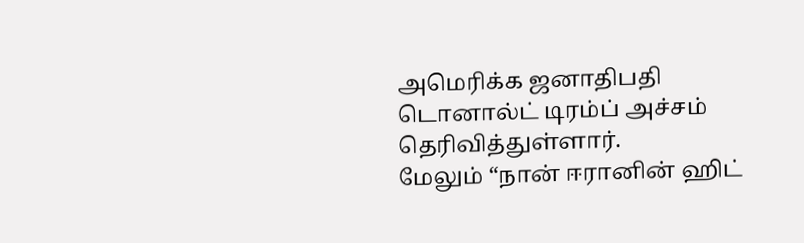அமெரிக்க ஜனாதிபதி டொனால்ட் டிரம்ப் அச்சம் தெரிவித்துள்ளார்.
மேலும் “நான் ஈரானின் ஹிட்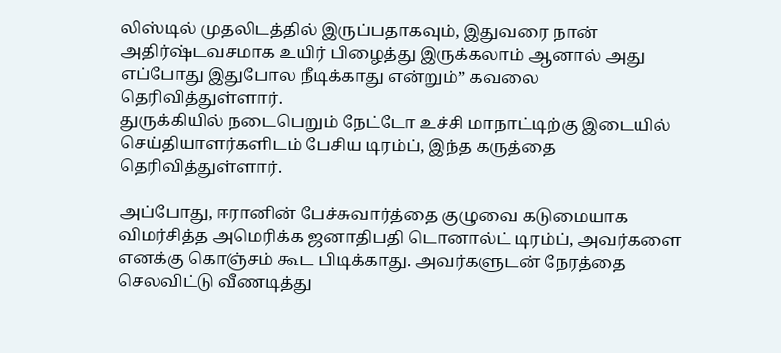லிஸ்டில் முதலிடத்தில் இருப்பதாகவும், இதுவரை நான் அதிர்ஷ்டவசமாக உயிர் பிழைத்து இருக்கலாம் ஆனால் அது எப்போது இதுபோல நீடிக்காது என்றும்” கவலை தெரிவித்துள்ளார்.
துருக்கியில் நடைபெறும் நேட்டோ உச்சி மாநாட்டிற்கு இடையில் செய்தியாளர்களிடம் பேசிய டிரம்ப், இந்த கருத்தை தெரிவித்துள்ளார்.

அப்போது, ஈரானின் பேச்சுவார்த்தை குழுவை கடுமையாக விமர்சித்த அமெரிக்க ஜனாதிபதி டொனால்ட் டிரம்ப், அவர்களை எனக்கு கொஞ்சம் கூட பிடிக்காது. அவர்களுடன் நேரத்தை செலவிட்டு வீணடித்து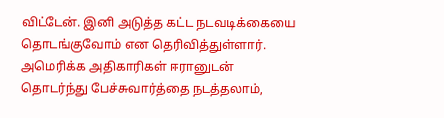விட்டேன். இனி அடுத்த கட்ட நடவடிக்கையை தொடங்குவோம் என தெரிவித்துள்ளார்.
அமெரிக்க அதிகாரிகள் ஈரானுடன் தொடர்ந்து பேச்சுவார்த்தை நடத்தலாம்,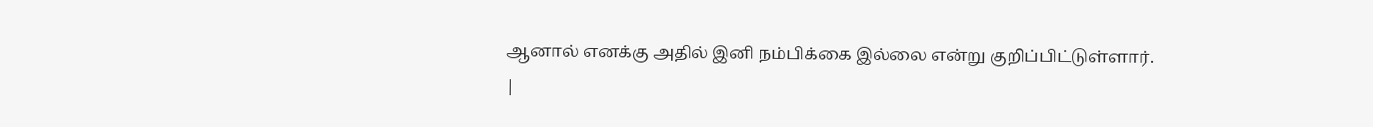ஆனால் எனக்கு அதில் இனி நம்பிக்கை இல்லை என்று குறிப்பிட்டுள்ளார்.
|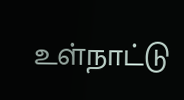உள்நாட்டு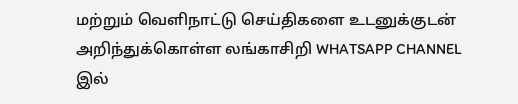மற்றும் வெளிநாட்டு செய்திகளை உடனுக்குடன் அறிந்துக்கொள்ள லங்காசிறி WHATSAPP CHANNEL இல்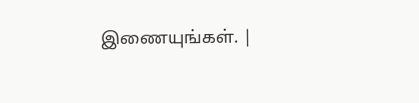இணையுங்கள். |